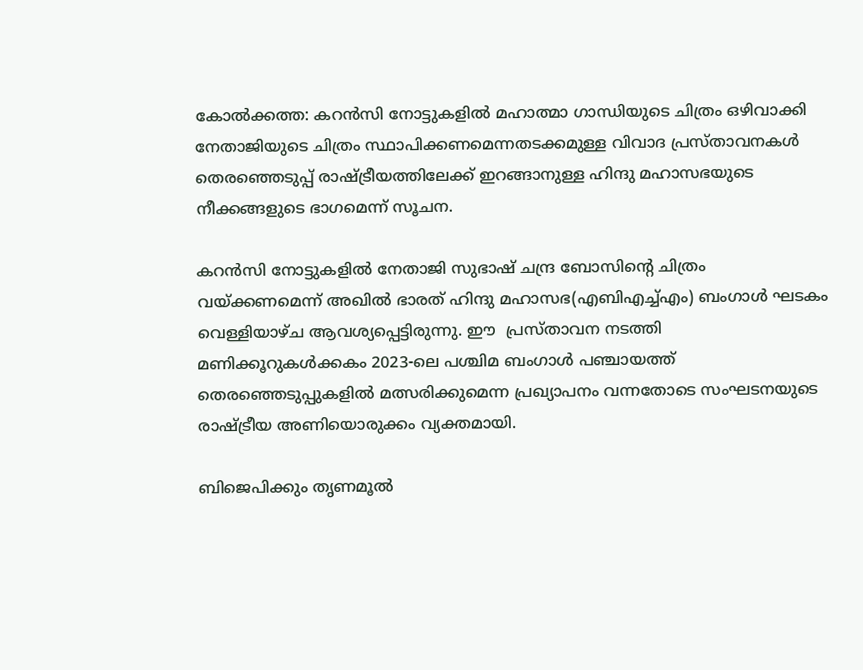കോൽക്കത്ത: കറന്‍സി നോട്ടുകളിൽ മഹാത്മാ ഗാന്ധിയുടെ ചിത്രം ഒഴിവാക്കി നേതാജിയുടെ ചിത്രം സ്ഥാപിക്കണമെന്നതടക്കമുള്ള വിവാദ പ്രസ്താവനകൾ തെരഞ്ഞെടുപ്പ് രാഷ്ട്രീയത്തിലേക്ക് ഇറങ്ങാനുള്ള ഹിന്ദു മഹാസഭയുടെ നീക്കങ്ങളുടെ ഭാഗമെന്ന് സൂചന.

കറൻസി നോട്ടുകളിൽ നേതാജി സുഭാഷ് ചന്ദ്ര ബോസിന്‍റെ ചിത്രം വയ്ക്കണമെന്ന് അഖിൽ ഭാരത് ഹിന്ദു മഹാസഭ(എബിഎച്ച്എം) ബംഗാൾ ഘടകം വെള്ളിയാഴ്ച ആവശ്യപ്പെട്ടിരുന്നു. ഈ  പ്രസ്താവന നടത്തി മണിക്കൂറുകൾക്കകം 2023-ലെ പശ്ചിമ ബംഗാൾ പഞ്ചായത്ത് തെരഞ്ഞെടുപ്പുകളിൽ മത്സരിക്കുമെന്ന പ്രഖ്യാപനം വന്നതോടെ സംഘടനയുടെ രാഷ്ട്രീയ അണിയൊരുക്കം വ്യക്തമായി.

ബിജെപിക്കും തൃണമൂൽ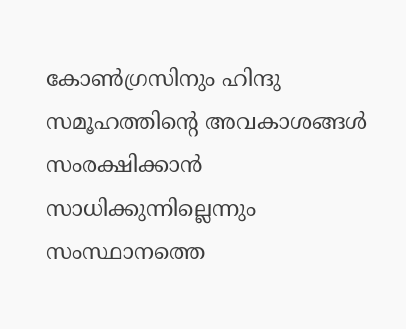കോൺഗ്രസിനും ഹിന്ദു സമൂഹത്തിന്‍റെ അവകാശങ്ങൾ സംരക്ഷിക്കാൻ സാധിക്കുന്നില്ലെന്നും സംസ്ഥാനത്തെ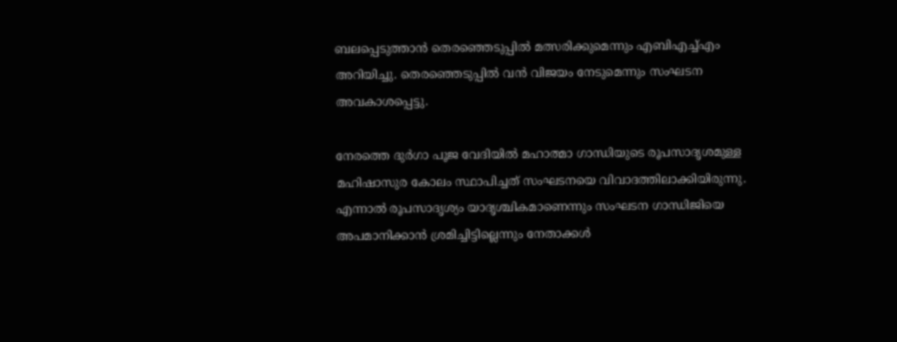ബലപ്പെടുത്താൻ തെരഞ്ഞെടുപ്പിൽ മത്സരിക്കുമെന്നും എബിഎച്ച്എം അറിയിച്ചു. തെരഞ്ഞെടുപ്പിൽ വൻ വിജയം നേടുമെന്നും സംഘടന അവകാശപ്പെട്ടു.

നേരത്തെ ദുർഗാ പൂജ വേദിയിൽ മഹാത്മാ ഗാന്ധിയുടെ രൂപസാദൃശമുള്ള മഹിഷാസുര കോലം സ്ഥാപിച്ചത് സംഘടനയെ വിവാദത്തിലാക്കിയിരുന്നു. എന്നാൽ രൂപസാദൃശ്യം യാദൃശ്ചികമാണെന്നും സംഘടന ഗാന്ധിജിയെ അപമാനിക്കാൻ ശ്രമിച്ചിട്ടില്ലെന്നും നേതാക്കൾ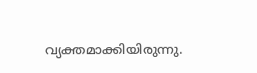വ്യക്തമാക്കിയിരുന്നു.